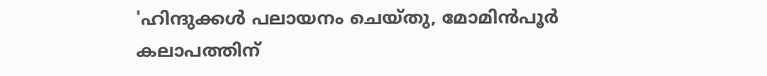'ഹിന്ദുക്കൾ പലായനം ചെയ്തു, മോമിൻപൂർ കലാപത്തിന്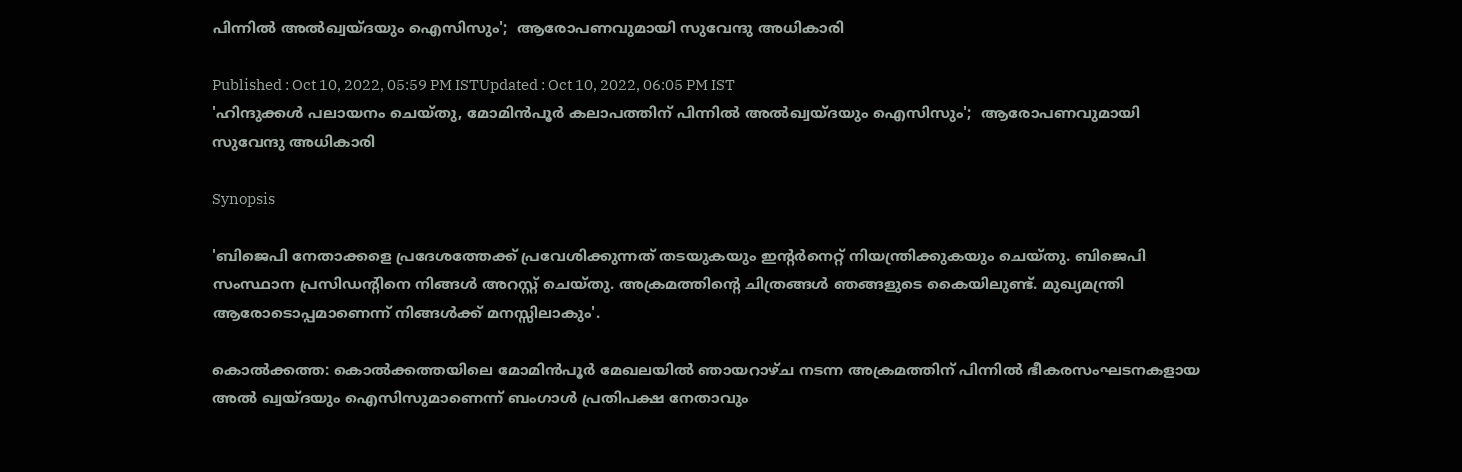പിന്നിൽ അൽഖ്വയ്ദയും ഐസിസും';  ആരോപണവുമായി സുവേന്ദു അധികാരി

Published : Oct 10, 2022, 05:59 PM ISTUpdated : Oct 10, 2022, 06:05 PM IST
'ഹിന്ദുക്കൾ പലായനം ചെയ്തു, മോമിൻപൂർ കലാപത്തിന് പിന്നിൽ അൽഖ്വയ്ദയും ഐസിസും';  ആരോപണവുമായി സുവേന്ദു അധികാരി

Synopsis

'ബിജെപി നേതാക്കളെ പ്രദേശത്തേക്ക് പ്രവേശിക്കുന്നത് തടയുകയും ഇന്റർനെറ്റ് നിയന്ത്രിക്കുകയും ചെയ്തു. ബിജെപി സംസ്ഥാന പ്രസിഡന്റിനെ നിങ്ങൾ അറസ്റ്റ് ചെയ്തു. അക്രമത്തിന്റെ ചിത്രങ്ങൾ ഞങ്ങളുടെ കൈയിലുണ്ട്. മുഖ്യമന്ത്രി ആരോടൊപ്പമാണെന്ന് നിങ്ങൾക്ക് മനസ്സിലാകും'.

കൊൽക്കത്ത: കൊൽക്കത്തയിലെ മോമിൻപൂർ മേഖലയിൽ ഞായറാഴ്ച നടന്ന അക്രമത്തിന് പിന്നിൽ ഭീകരസംഘടനകളായ അൽ ഖ്വയ്ദയും ഐസിസുമാണെന്ന് ബംഗാൾ പ്രതിപക്ഷ നേതാവും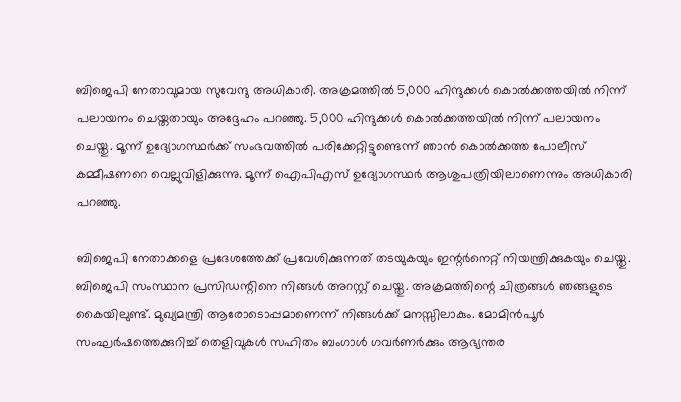ബിജെപി നേതാവുമായ സുവേന്ദു അധികാരി. അക്രമത്തിൽ 5,000 ഹിന്ദുക്കൾ കൊൽക്കത്തയിൽ നിന്ന് പലായനം ചെയ്തതായും അദ്ദേഹം പറഞ്ഞു. 5,000 ഹിന്ദുക്കൾ കൊൽക്കത്തയിൽ നിന്ന് പലായനം ചെയ്തു. മൂന്ന് ഉദ്യോഗസ്ഥർക്ക് സംഭവത്തിൽ പരിക്കേറ്റിട്ടുണ്ടെന്ന് ഞാൻ കൊൽക്കത്ത പോലീസ് കമ്മീഷണറെ വെല്ലുവിളിക്കുന്നു. മൂന്ന് ഐപിഎസ് ഉദ്യോഗസ്ഥർ ആശുപത്രിയിലാണെന്നും അധികാരി പറഞ്ഞു.

ബിജെപി നേതാക്കളെ പ്രദേശത്തേക്ക് പ്രവേശിക്കുന്നത് തടയുകയും ഇന്റർനെറ്റ് നിയന്ത്രിക്കുകയും ചെയ്തു. ബിജെപി സംസ്ഥാന പ്രസിഡന്റിനെ നിങ്ങൾ അറസ്റ്റ് ചെയ്തു. അക്രമത്തിന്റെ ചിത്രങ്ങൾ ഞങ്ങളുടെ കൈയിലുണ്ട്. മുഖ്യമന്ത്രി ആരോടൊപ്പമാണെന്ന് നിങ്ങൾക്ക് മനസ്സിലാകും. മോമിൻപൂർ സംഘർഷത്തെക്കുറിച്ച് തെളിവുകൾ സഹിതം ബംഗാൾ ഗവർണർക്കും ആഭ്യന്തര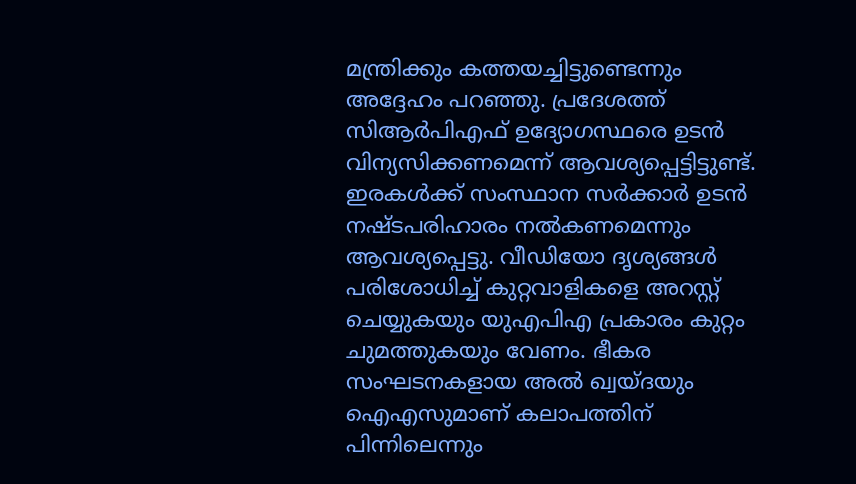മന്ത്രിക്കും കത്തയച്ചിട്ടുണ്ടെന്നും അദ്ദേഹം പറഞ്ഞു. പ്രദേശത്ത് സിആർപിഎഫ് ഉദ്യോഗസ്ഥരെ ഉടൻ വിന്യസിക്കണമെന്ന് ആവശ്യപ്പെട്ടിട്ടുണ്ട്. ഇരകൾക്ക് സംസ്ഥാന സർക്കാർ ഉടൻ നഷ്ടപരിഹാരം നൽകണമെന്നും  ആവശ്യപ്പെട്ടു. വീഡിയോ ദൃശ്യങ്ങൾ പരിശോധിച്ച് കുറ്റവാളികളെ അറസ്റ്റ് ചെയ്യുകയും യുഎപിഎ പ്രകാരം കുറ്റം ചുമത്തുകയും വേണം. ഭീകര സംഘടനകളായ അൽ ഖ്വയ്ദയും ഐഎസുമാണ് കലാപത്തിന് പിന്നിലെന്നും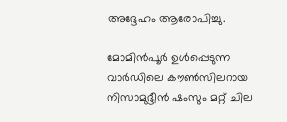അദ്ദേഹം ആരോപിച്ചു.

മോമിൻപൂർ ഉൾപ്പെടുന്ന വാർഡിലെ കൗൺസിലറായ നിസാമുദ്ദീൻ ഷംസും മറ്റ് ചില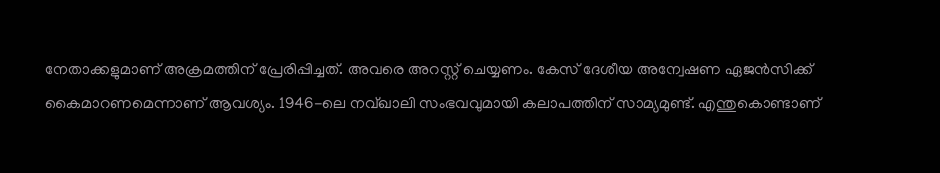നേതാക്കളുമാണ് അക്രമത്തിന് പ്രേരിപ്പിച്ചത്. അവരെ അറസ്റ്റ് ചെയ്യണം. കേസ് ദേശീയ അന്വേഷണ ഏജൻസിക്ക് കൈമാറണമെന്നാണ് ആവശ്യം. 1946-ലെ നവ്ഖാലി സംഭവവുമായി കലാപത്തിന് സാമ്യമുണ്ട്. എന്തുകൊണ്ടാണ്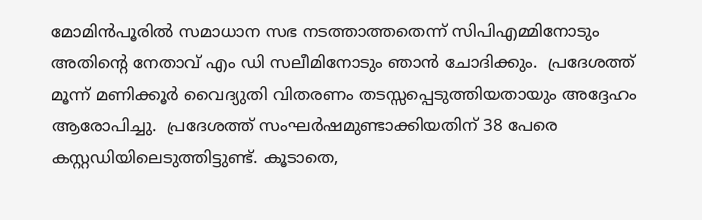മോമിൻപൂരിൽ സമാധാന സഭ നടത്താത്തതെന്ന് സിപിഎമ്മിനോടും അതിന്റെ നേതാവ് എം ഡി സലീമിനോടും ഞാൻ ചോദിക്കും.  പ്രദേശത്ത് മൂന്ന് മണിക്കൂർ വൈദ്യുതി വിതരണം തടസ്സപ്പെടുത്തിയതായും അദ്ദേഹം ആരോപിച്ചു.  പ്രദേശത്ത് സംഘർഷമുണ്ടാക്കിയതിന് 38 പേരെ കസ്റ്റഡിയിലെടുത്തിട്ടുണ്ട്. കൂടാതെ,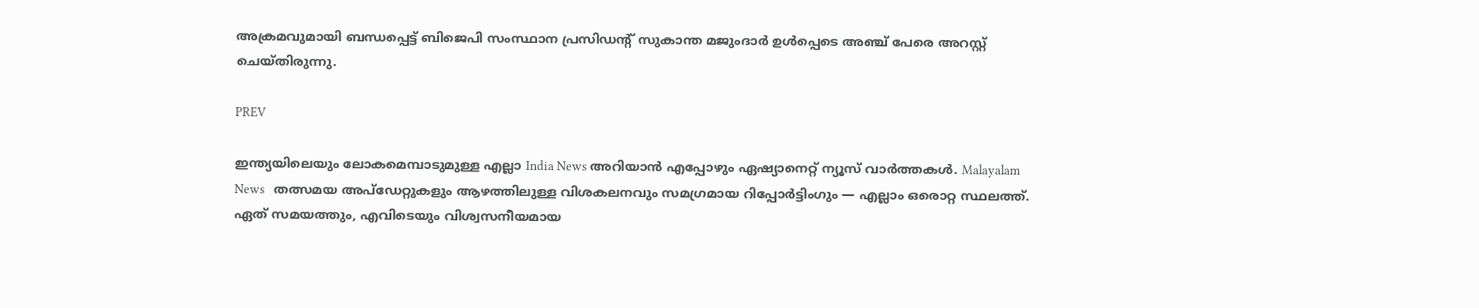അക്രമവുമായി ബന്ധപ്പെട്ട് ബിജെപി സംസ്ഥാന പ്രസിഡന്റ് സുകാന്ത മജുംദാർ ഉൾപ്പെടെ അഞ്ച് പേരെ അറസ്റ്റ് ചെയ്തിരുന്നു.

PREV

ഇന്ത്യയിലെയും ലോകമെമ്പാടുമുള്ള എല്ലാ India News അറിയാൻ എപ്പോഴും ഏഷ്യാനെറ്റ് ന്യൂസ് വാർത്തകൾ. Malayalam News   തത്സമയ അപ്‌ഡേറ്റുകളും ആഴത്തിലുള്ള വിശകലനവും സമഗ്രമായ റിപ്പോർട്ടിംഗും — എല്ലാം ഒരൊറ്റ സ്ഥലത്ത്. ഏത് സമയത്തും, എവിടെയും വിശ്വസനീയമായ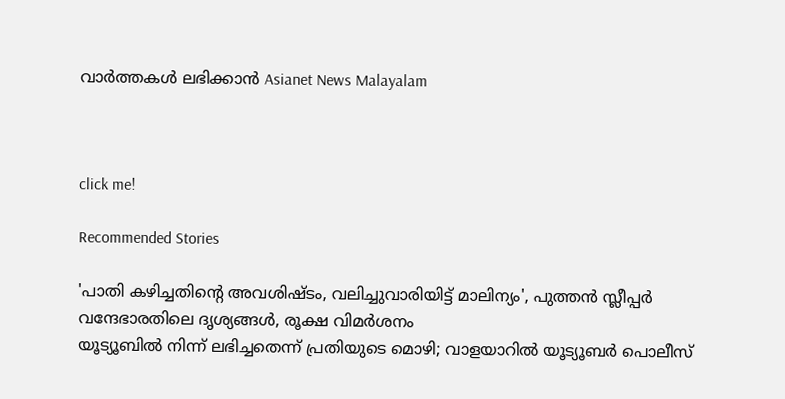വാർത്തകൾ ലഭിക്കാൻ Asianet News Malayalam



click me!

Recommended Stories

'പാതി കഴിച്ചതിന്റെ അവശിഷ്ടം, വലിച്ചുവാരിയിട്ട് മാലിന്യം', പുത്തൻ സ്ലീപ്പർ വന്ദേഭാരതിലെ ദൃശ്യങ്ങൾ, രൂക്ഷ വിമർശനം
യൂട്യൂബിൽ നിന്ന് ലഭിച്ചതെന്ന് പ്രതിയുടെ മൊഴി; വാളയാറിൽ യൂട്യൂബർ പൊലീസ്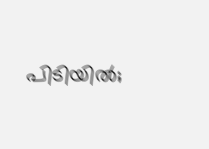പിടിയിൽ;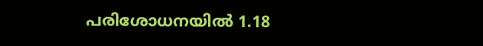പരിശോധനയിൽ 1.18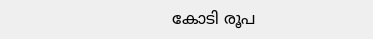കോടി രൂപ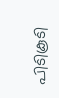പിടികൂടി